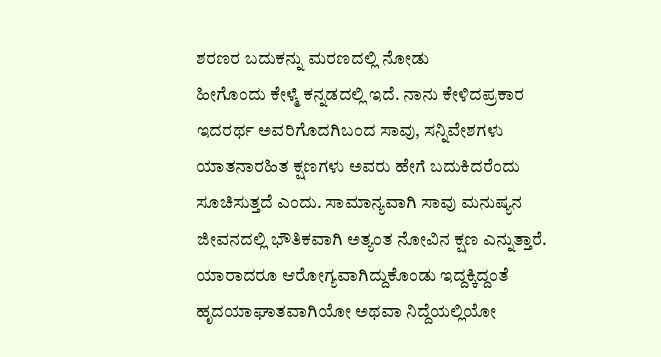ಶರಣರ ಬದುಕನ್ನು ಮರಣದಲ್ಲಿ ನೋಡು
ಹೀಗೊಂದು ಕೇಳ್ಮೆ ಕನ್ನಡದಲ್ಲಿ ಇದೆ. ನಾನು ಕೇಳಿದಪ್ರಕಾರ ಇದರರ್ಥ ಅವರಿಗೊದಗಿಬಂದ ಸಾವು, ಸನ್ನಿವೇಶಗಳು ಯಾತನಾರಹಿತ ಕ್ಷಣಗಳು ಅವರು ಹೇಗೆ ಬದುಕಿದರೆಂದು ಸೂಚಿಸುತ್ತದೆ ಎಂದು. ಸಾಮಾನ್ಯವಾಗಿ ಸಾವು ಮನುಷ್ಯನ ಜೀವನದಲ್ಲಿ ಭೌತಿಕವಾಗಿ ಅತ್ಯಂತ ನೋವಿನ ಕ್ಷಣ ಎನ್ನುತ್ತಾರೆ. ಯಾರಾದರೂ ಆರೋಗ್ಯವಾಗಿದ್ದುಕೊಂಡು ಇದ್ದಕ್ಕಿದ್ದಂತೆ ಹೃದಯಾಘಾತವಾಗಿಯೋ ಅಥವಾ ನಿದ್ದೆಯಲ್ಲಿಯೋ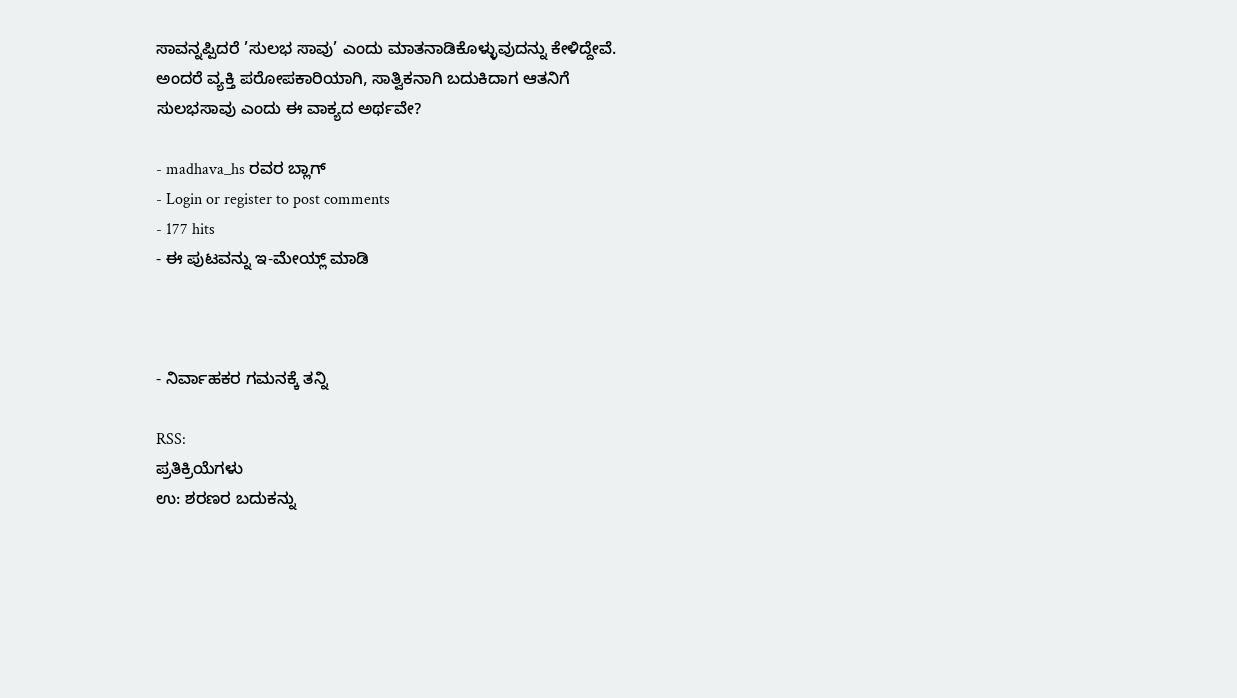ಸಾವನ್ನಪ್ಪಿದರೆ ’ಸುಲಭ ಸಾವು’ ಎಂದು ಮಾತನಾಡಿಕೊಳ್ಳುವುದನ್ನು ಕೇಳಿದ್ದೇವೆ.
ಅಂದರೆ ವ್ಯಕ್ತಿ ಪರೋಪಕಾರಿಯಾಗಿ, ಸಾತ್ವಿಕನಾಗಿ ಬದುಕಿದಾಗ ಆತನಿಗೆ ಸುಲಭಸಾವು ಎಂದು ಈ ವಾಕ್ಯದ ಅರ್ಥವೇ?

- madhava_hs ರವರ ಬ್ಲಾಗ್
- Login or register to post comments
- 177 hits
- ಈ ಪುಟವನ್ನು ಇ-ಮೇಯ್ಲ್ ಮಾಡಿ



- ನಿರ್ವಾಹಕರ ಗಮನಕ್ಕೆ ತನ್ನಿ

RSS:
ಪ್ರತಿಕ್ರಿಯೆಗಳು
ಉ: ಶರಣರ ಬದುಕನ್ನು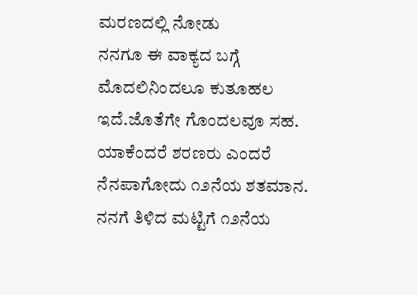ಮರಣದಲ್ಲಿ ನೋಡು
ನನಗೂ ಈ ವಾಕ್ಯದ ಬಗ್ಗೆ ಮೊದಲಿನಿಂದಲೂ ಕುತೂಹಲ ಇದೆ.ಜೊತೆಗೇ ಗೊಂದಲವೂ ಸಹ. ಯಾಕೆಂದರೆ ಶರಣರು ಎಂದರೆ ನೆನಪಾಗೋದು ೧೨ನೆಯ ಶತಮಾನ. ನನಗೆ ತಿಳಿದ ಮಟ್ಟಿಗೆ ೧೨ನೆಯ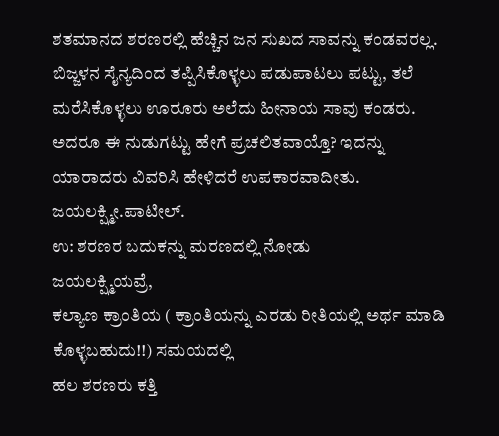ಶತಮಾನದ ಶರಣರಲ್ಲಿ ಹೆಚ್ಚಿನ ಜನ ಸುಖದ ಸಾವನ್ನು ಕಂಡವರಲ್ಲ. ಬಿಜ್ಜಳನ ಸೈನ್ಯದಿಂದ ತಪ್ಪಿಸಿಕೊಳ್ಳಲು ಪಡುಪಾಟಲು ಪಟ್ಟು, ತಲೆ ಮರೆಸಿಕೊಳ್ಳಲು ಊರೂರು ಅಲೆದು ಹೀನಾಯ ಸಾವು ಕಂಡರು. ಅದರೂ ಈ ನುಡುಗಟ್ಟು ಹೇಗೆ ಪ್ರಚಲಿತವಾಯ್ತೊ? ಇದನ್ನು ಯಾರಾದರು ವಿವರಿಸಿ ಹೇಳಿದರೆ ಉಪಕಾರವಾದೀತು.
ಜಯಲಕ್ಷ್ಮೀ.ಪಾಟೀಲ್.
ಉ: ಶರಣರ ಬದುಕನ್ನು ಮರಣದಲ್ಲಿ ನೋಡು
ಜಯಲಕ್ಷ್ಮಿಯವ್ರೆ,
ಕಲ್ಯಾಣ ಕ್ರಾಂತಿಯ ( ಕ್ರಾಂತಿಯನ್ನು ಎರಡು ರೀತಿಯಲ್ಲಿ ಅರ್ಥ ಮಾಡಿ ಕೊಳ್ಳಬಹುದು!!) ಸಮಯದಲ್ಲಿ
ಹಲ ಶರಣರು ಕತ್ತಿ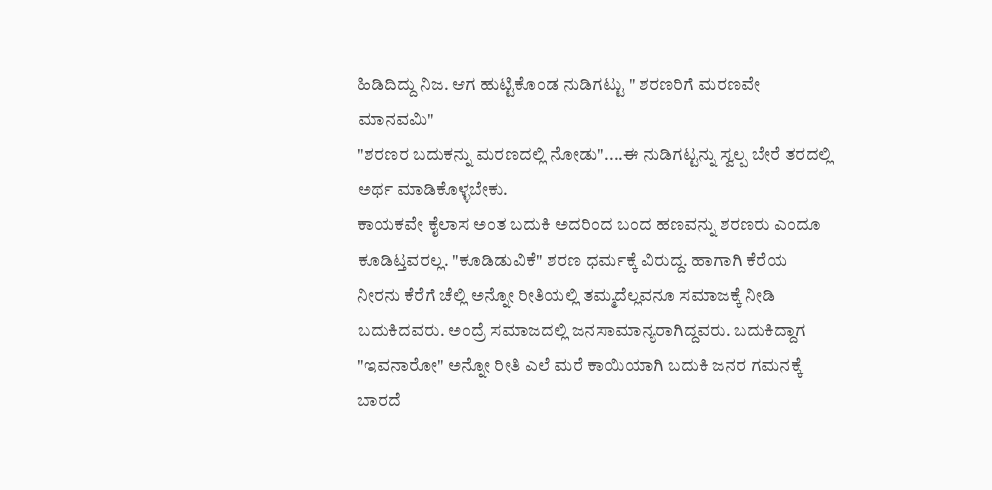ಹಿಡಿದಿದ್ದು ನಿಜ. ಆಗ ಹುಟ್ಟಿಕೊಂಡ ನುಡಿಗಟ್ಟು " ಶರಣರಿಗೆ ಮರಣವೇ ಮಾನವಮಿ"
"ಶರಣರ ಬದುಕನ್ನು ಮರಣದಲ್ಲಿ ನೋಡು"....ಈ ನುಡಿಗಟ್ಟನ್ನು ಸ್ವಲ್ಪ ಬೇರೆ ತರದಲ್ಲಿ ಅರ್ಥ ಮಾಡಿಕೊಳ್ಳಬೇಕು.
ಕಾಯಕವೇ ಕೈಲಾಸ ಅಂತ ಬದುಕಿ ಅದರಿಂದ ಬಂದ ಹಣವನ್ನು ಶರಣರು ಎಂದೂ ಕೂಡಿಟ್ತವರಲ್ಲ. "ಕೂಡಿಡುವಿಕೆ" ಶರಣ ಧರ್ಮಕ್ಕೆ ವಿರುದ್ದ. ಹಾಗಾಗಿ ಕೆರೆಯ ನೀರನು ಕೆರೆಗೆ ಚೆಲ್ಲಿ ಅನ್ನೋ ರೀತಿಯಲ್ಲಿ ತಮ್ಮದೆಲ್ಲವನೂ ಸಮಾಜಕ್ಕೆ ನೀಡಿ ಬದುಕಿದವರು. ಅಂದ್ರೆ ಸಮಾಜದಲ್ಲಿ ಜನಸಾಮಾನ್ಯರಾಗಿದ್ದವರು. ಬದುಕಿದ್ದಾಗ "ಇವನಾರೋ" ಅನ್ನೋ ರೀತಿ ಎಲೆ ಮರೆ ಕಾಯಿಯಾಗಿ ಬದುಕಿ ಜನರ ಗಮನಕ್ಕೆ ಬಾರದೆ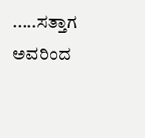.....ಸತ್ತಾಗ ಅವರಿಂದ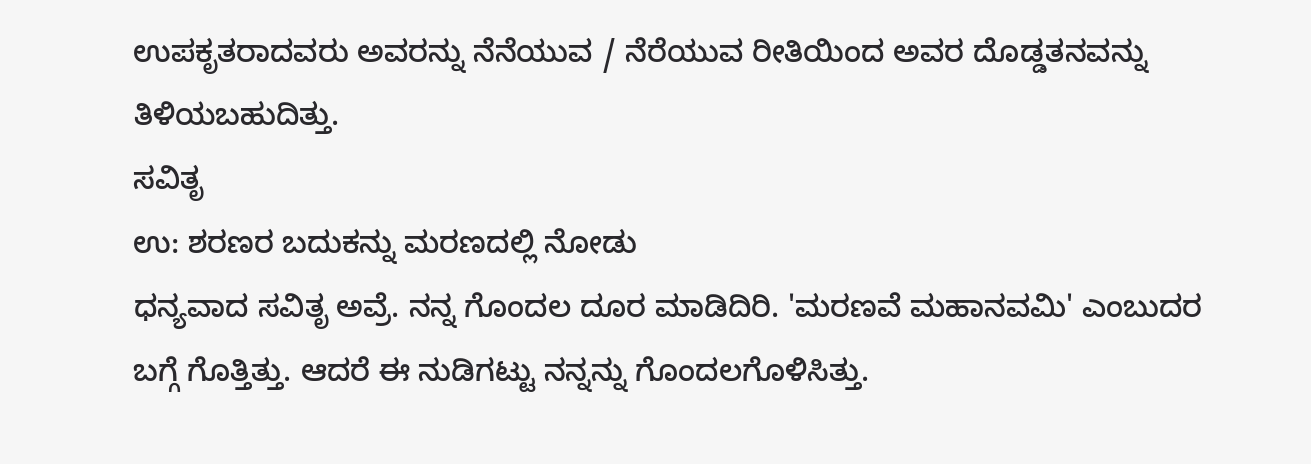ಉಪಕೃತರಾದವರು ಅವರನ್ನು ನೆನೆಯುವ / ನೆರೆಯುವ ರೀತಿಯಿಂದ ಅವರ ದೊಡ್ಡತನವನ್ನು ತಿಳಿಯಬಹುದಿತ್ತು.
ಸವಿತೃ
ಉ: ಶರಣರ ಬದುಕನ್ನು ಮರಣದಲ್ಲಿ ನೋಡು
ಧನ್ಯವಾದ ಸವಿತೃ ಅವ್ರೆ. ನನ್ನ ಗೊಂದಲ ದೂರ ಮಾಡಿದಿರಿ. 'ಮರಣವೆ ಮಹಾನವಮಿ' ಎಂಬುದರ ಬಗ್ಗೆ ಗೊತ್ತಿತ್ತು. ಆದರೆ ಈ ನುಡಿಗಟ್ಟು ನನ್ನನ್ನು ಗೊಂದಲಗೊಳಿಸಿತ್ತು.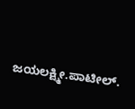ಜಯಲಕ್ಷ್ಮೀ.ಪಾಟೀಲ್.